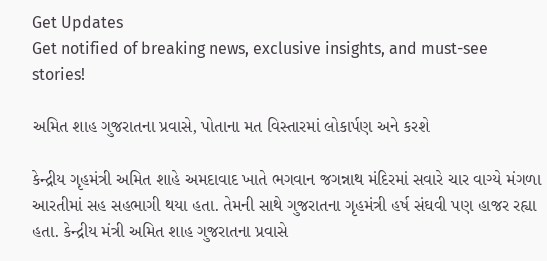Get Updates
Get notified of breaking news, exclusive insights, and must-see stories!

અમિત શાહ ગુજરાતના પ્રવાસે, પોતાના મત વિસ્તારમાં લોકાર્પણ અને કરશે

કેન્દ્રીય ગૃહમંત્રી અમિત શાહે અમદાવાદ ખાતે ભગવાન જગન્નાથ મંદિરમાં સવારે ચાર વાગ્યે મંગળા આરતીમાં સહ સહભાગી થયા હતા. તેમની સાથે ગુજરાતના ગૃહમંત્રી હર્ષ સંઘવી પણ હાજર રહ્યા હતા. કેન્દ્રીય મંત્રી અમિત શાહ ગુજરાતના પ્રવાસે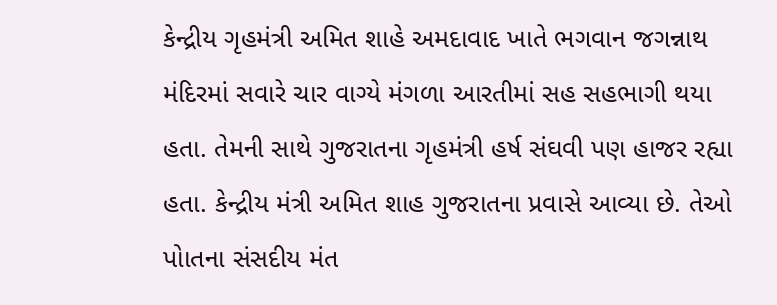કેન્દ્રીય ગૃહમંત્રી અમિત શાહે અમદાવાદ ખાતે ભગવાન જગન્નાથ મંદિરમાં સવારે ચાર વાગ્યે મંગળા આરતીમાં સહ સહભાગી થયા હતા. તેમની સાથે ગુજરાતના ગૃહમંત્રી હર્ષ સંઘવી પણ હાજર રહ્યા હતા. કેન્દ્રીય મંત્રી અમિત શાહ ગુજરાતના પ્રવાસે આવ્યા છે. તેઓ પોાતના સંસદીય મંત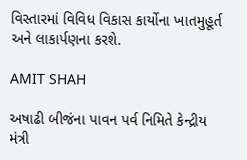વિસ્તારમાં વિવિધ વિકાસ કાર્યોના ખાતમુહૂર્ત અને લાકાર્પણના કરશે.

AMIT SHAH

અષાઢી બીજંના પાવન પર્વ નિમિતે કેન્દ્રીય મંત્રી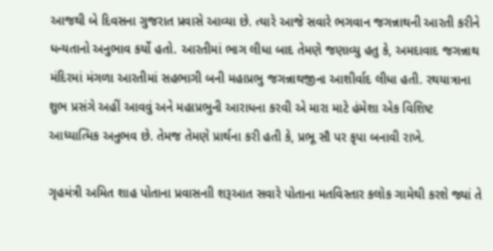આજથી બે દિવસના ગુજરાત પ્રવાસે આવ્યા છે. ત્યારે આજે સવારે ભગવાન જગન્નાથની આરતી કરીને ધન્યતાનો અનુભાવ કર્યો હતો. આરતીમાં ભાગ લીધા બાદ તેમણે જણાવ્યુ હતુ કે, અમદાવાદ જગન્નાથ મંદિરમાં મંગળા આરતીમાં સહભાગી બની મહાપ્રભુ જગન્નાથજીના આશીર્વાદ લીધા હતી. રથયાત્રાના શુભ પ્રસંગે અહીં આવવું અને મહાપ્રભુની આરાધના કરવી એ મારા માટે હંમેશા એક વિશિષ્ટ આધ્યાત્મિક અનુભવ છે. તેમજ તેમણે પ્રાર્થના કરી હતી કે, પ્રભૂ સૌ પર કૃપા બનાવી રાખે.

ગૃહમંત્રી અમિત શાહ પોતાના પ્રવાસનાી શરૂઆત સવારે પોતાના મતવિસ્તાર કલોક ગામેથી કરશે જ્યાં તે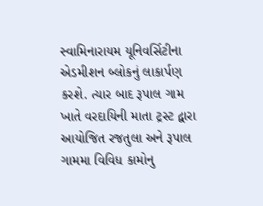સ્વામિનારાયમ યૂનિવર્સિટીના એડમીશન બ્લોકનું લાકાર્પણ કરશે. ત્યાર બાદ રૂપાલ ગામ ખાતે વરદાયિની માતા ટ્રસ્ટ દ્વારા આયોજિત રજતુલા અને રૂપાલ ગામમા વિવિધ કામોનુ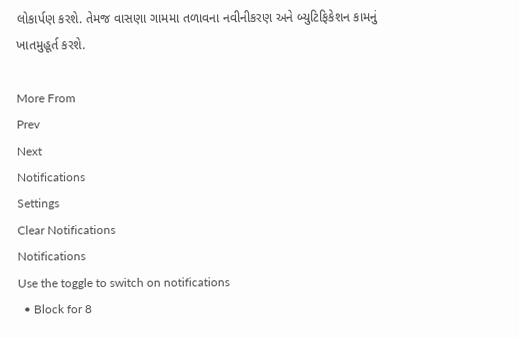લોકાર્પણ કરશે. તેમજ વાસણા ગામમા તળાવના નવીનીકરણ અને બ્યુટિફિકેશન કામનું ખાતમુહૂર્ત કરશે.

More From
Prev
Next
Notifications
Settings
Clear Notifications
Notifications
Use the toggle to switch on notifications
  • Block for 8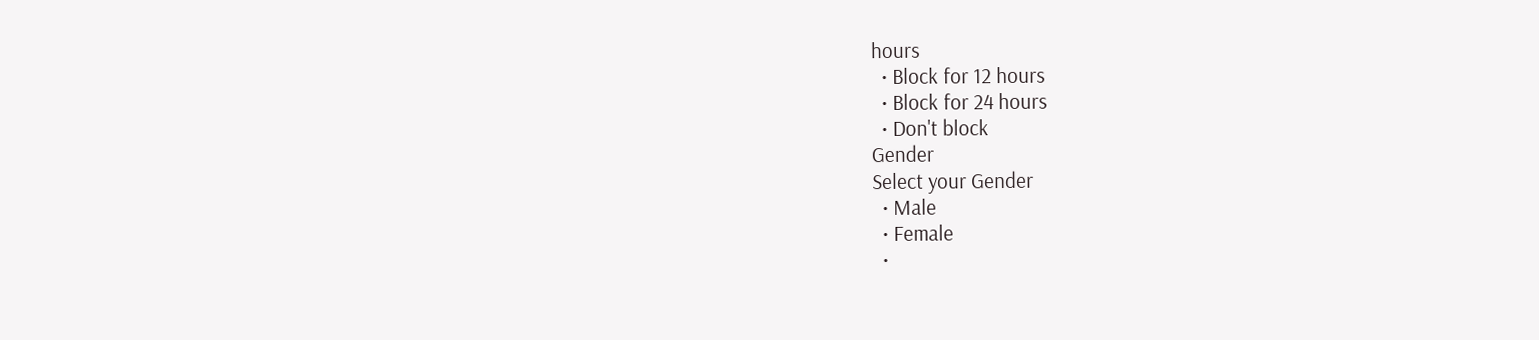hours
  • Block for 12 hours
  • Block for 24 hours
  • Don't block
Gender
Select your Gender
  • Male
  • Female
  •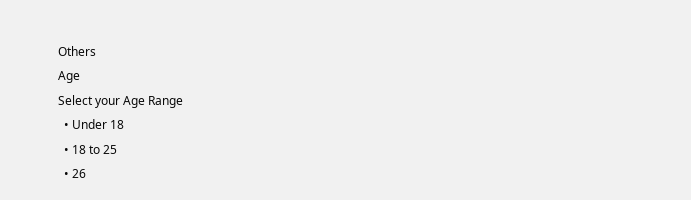Others
Age
Select your Age Range
  • Under 18
  • 18 to 25
  • 26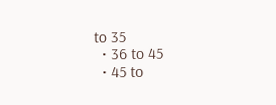to 35
  • 36 to 45
  • 45 to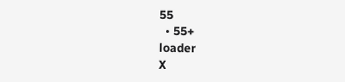55
  • 55+
loader
X